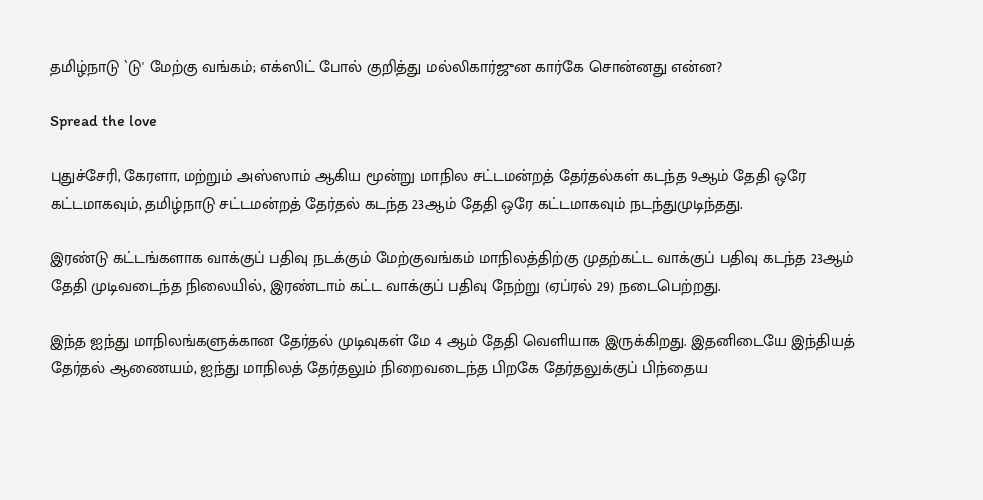தமிழ்நாடு `டு' மேற்கு வங்கம்; எக்ஸிட் போல் குறித்து மல்லிகார்ஜுன கார்கே சொன்னது என்ன?

Spread the love

புதுச்சேரி, கேரளா, மற்றும் அஸ்ஸாம் ஆகிய மூன்று மாநில சட்டமன்றத் தேர்தல்கள் கடந்த 9ஆம் தேதி ஒரே கட்டமாகவும், தமிழ்நாடு சட்டமன்றத் தேர்தல் கடந்த 23ஆம் தேதி ஒரே கட்டமாகவும் நடந்துமுடிந்தது.

இரண்டு கட்டங்களாக வாக்குப் பதிவு நடக்கும் மேற்குவங்கம் மாநிலத்திற்கு முதற்கட்ட வாக்குப் பதிவு கடந்த 23ஆம் தேதி முடிவடைந்த நிலையில், இரண்டாம் கட்ட வாக்குப் பதிவு நேற்று (ஏப்ரல் 29) நடைபெற்றது.

இந்த ஐந்து மாநிலங்களுக்கான தேர்தல் முடிவுகள் மே 4 ஆம் தேதி வெளியாக இருக்கிறது. இதனிடையே இந்தியத் தேர்தல் ஆணையம், ஐந்து மாநிலத் தேர்தலும் நிறைவடைந்த பிறகே தேர்தலுக்குப் பிந்தைய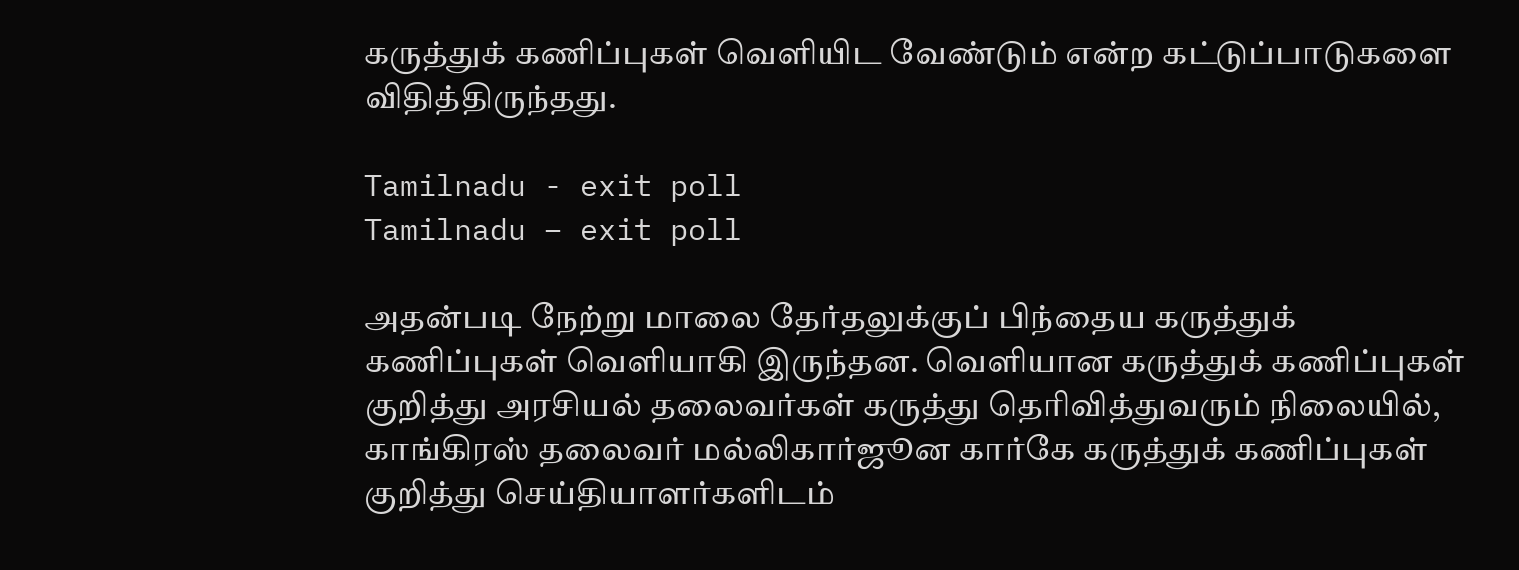கருத்துக் கணிப்புகள் வெளியிட வேண்டும் என்ற கட்டுப்பாடுகளை விதித்திருந்தது.

Tamilnadu - exit poll
Tamilnadu – exit poll

அதன்படி நேற்று மாலை தேர்தலுக்குப் பிந்தைய கருத்துக் கணிப்புகள் வெளியாகி இருந்தன. வெளியான கருத்துக் கணிப்புகள் குறித்து அரசியல் தலைவர்கள் கருத்து தெரிவித்துவரும் நிலையில், காங்கிரஸ் தலைவர் மல்லிகார்ஜூன கார்கே கருத்துக் கணிப்புகள் குறித்து செய்தியாளர்களிடம்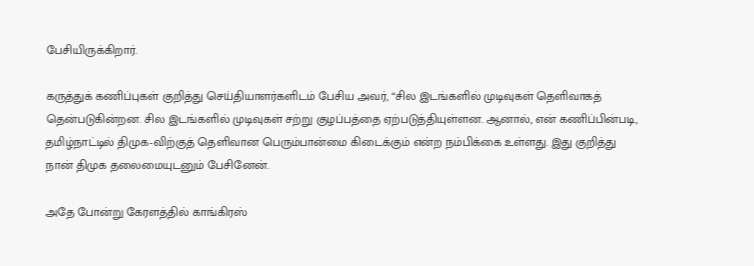பேசியிருக்கிறார்.

கருத்துக் கணிப்புகள் குறித்து செய்தியாளர்களிடம் பேசிய அவர், “சில இடங்களில் முடிவுகள் தெளிவாகத் தென்படுகின்றன. சில இடங்களில் முடிவுகள் சற்று குழப்பத்தை ஏற்படுத்தியுள்ளன. ஆனால், என் கணிப்பின்படி, தமிழ்நாட்டில் திமுக-விற்குத் தெளிவான பெரும்பான்மை கிடைக்கும் என்ற நம்பிக்கை உள்ளது. இது குறித்து நான் திமுக தலைமையுடனும் பேசினேன்.

அதே போன்று கேரளத்தில் காங்கிரஸ்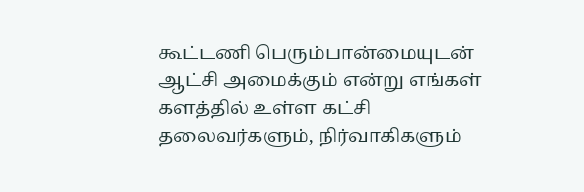கூட்டணி பெரும்பான்மையுடன் ஆட்சி அமைக்கும் என்று எங்கள் களத்தில் உள்ள கட்சி தலைவர்களும், நிர்வாகிகளும்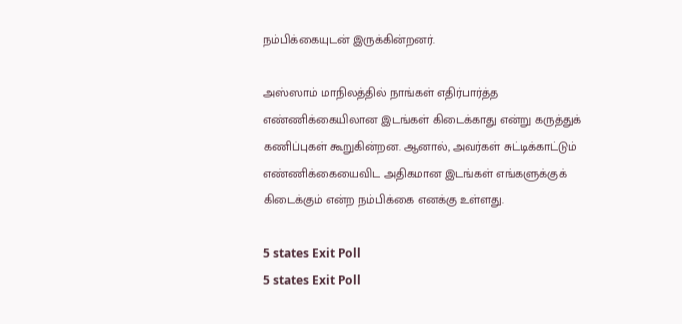நம்பிக்கையுடன் இருக்கின்றனர்.

அஸ்ஸாம் மாநிலத்தில் நாங்கள் எதிர்பார்த்த எண்ணிக்கையிலான இடங்கள் கிடைக்காது என்று கருத்துக் கணிப்புகள் கூறுகின்றன. ஆனால், அவர்கள் சுட்டிக்காட்டும் எண்ணிக்கையைவிட அதிகமான இடங்கள் எங்களுக்குக் கிடைக்கும் என்ற நம்பிக்கை எனக்கு உள்ளது.

5 states Exit Poll
5 states Exit Poll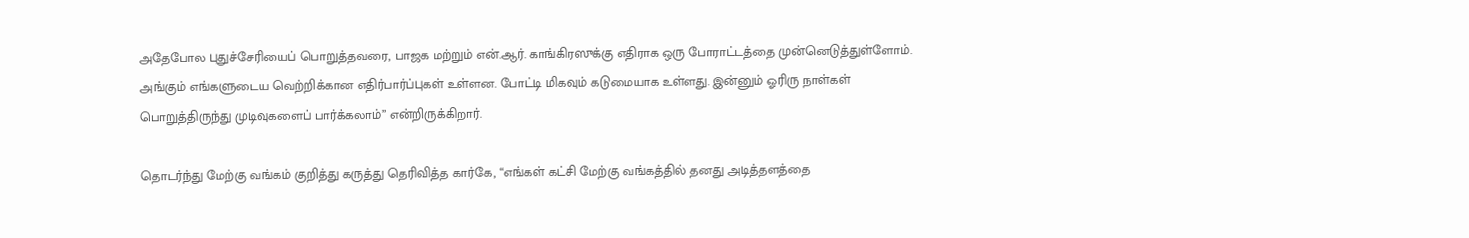அதேபோல புதுச்சேரியைப் பொறுத்தவரை, பாஜக மற்றும் என்.ஆர். காங்கிரஸுக்கு எதிராக ஒரு போராட்டத்தை முன்னெடுத்துள்ளோம். அங்கும் எங்களுடைய வெற்றிக்கான எதிர்பார்ப்புகள் உள்ளன. போட்டி மிகவும் கடுமையாக உள்ளது. இன்னும் ஓரிரு நாள்கள் பொறுத்திருந்து முடிவுகளைப் பார்க்கலாம்” என்றிருக்கிறார்.

தொடர்ந்து மேற்கு வங்கம் குறித்து கருத்து தெரிவித்த கார்கே, “எங்கள் கட்சி மேற்கு வங்கத்தில் தனது அடித்தளத்தை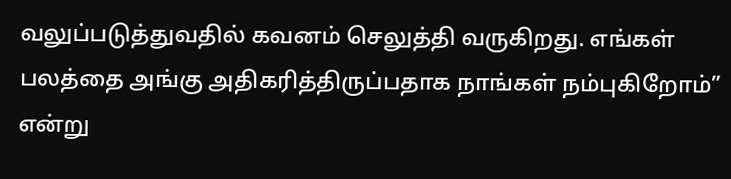வலுப்படுத்துவதில் கவனம் செலுத்தி வருகிறது. எங்கள் பலத்தை அங்கு அதிகரித்திருப்பதாக நாங்கள் நம்புகிறோம்” என்று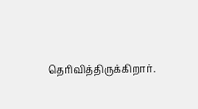தெரிவித்திருக்கிறார்.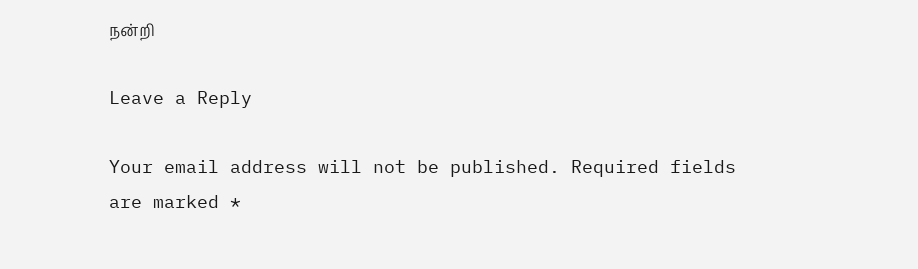நன்றி

Leave a Reply

Your email address will not be published. Required fields are marked *